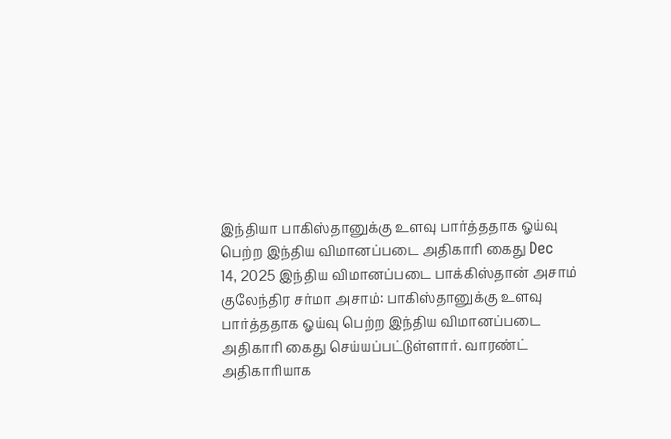இந்தியா பாகிஸ்தானுக்கு உளவு பார்த்ததாக ஓய்வு பெற்ற இந்திய விமானப்படை அதிகாரி கைது Dec 14, 2025 இந்திய விமானப்படை பாக்கிஸ்தான் அசாம் குலேந்திர சர்மா அசாம்: பாகிஸ்தானுக்கு உளவு பார்த்ததாக ஓய்வு பெற்ற இந்திய விமானப்படை அதிகாரி கைது செய்யப்பட்டுள்ளார். வாரண்ட் அதிகாரியாக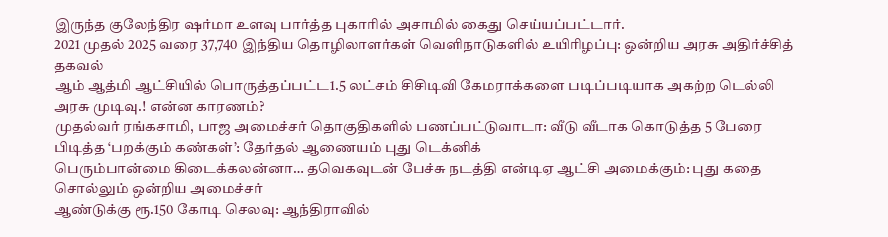இருந்த குலேந்திர ஷர்மா உளவு பார்த்த புகாரில் அசாமில் கைது செய்யப்பட்டார்.
2021 முதல் 2025 வரை 37,740 இந்திய தொழிலாளர்கள் வெளிநாடுகளில் உயிரிழப்பு: ஒன்றிய அரசு அதிர்ச்சித் தகவல்
ஆம் ஆத்மி ஆட்சியில் பொருத்தப்பட்ட1.5 லட்சம் சிசிடிவி கேமராக்களை படிப்படியாக அகற்ற டெல்லி அரசு முடிவு.! என்ன காரணம்?
முதல்வர் ரங்கசாமி, பாஜ அமைச்சர் தொகுதிகளில் பணப்பட்டுவாடா: வீடு வீடாக கொடுத்த 5 பேரை பிடித்த ‘பறக்கும் கண்கள்’: தேர்தல் ஆணையம் புது டெக்னிக்
பெரும்பான்மை கிடைக்கலன்னா… தவெகவுடன் பேச்சு நடத்தி என்டிஏ ஆட்சி அமைக்கும்: புது கதை சொல்லும் ஒன்றிய அமைச்சர்
ஆண்டுக்கு ரூ.150 கோடி செலவு: ஆந்திராவில்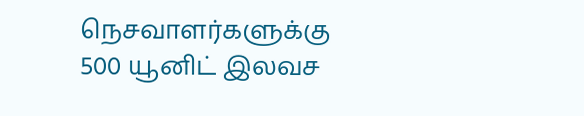நெசவாளர்களுக்கு 500 யூனிட் இலவச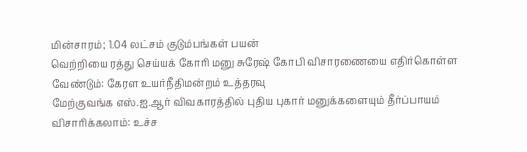மின்சாரம்; 1.04 லட்சம் குடும்பங்கள் பயன்
வெற்றியை ரத்து செய்யக் கோரி மனு சுரேஷ் கோபி விசாரணையை எதிர்கொள்ள வேண்டும்: கேரள உயர்நீதிமன்றம் உத்தரவு
மேற்குவங்க எஸ்.ஐ.ஆர் விவகாரத்தில் புதிய புகார் மனுக்களையும் தீர்ப்பாயம் விசாரிக்கலாம்: உச்ச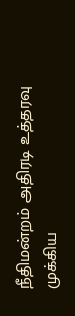நீதிமன்றம் அதிரடி உத்தரவு
முக்கிய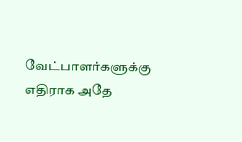வேட்பாளர்களுக்கு எதிராக அதே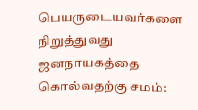பெயருடையவர்களை நிறுத்துவது ஜனநாயகத்தை கொல்வதற்கு சமம்: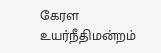கேரள உயர்நீதிமன்றம்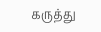கருத்து